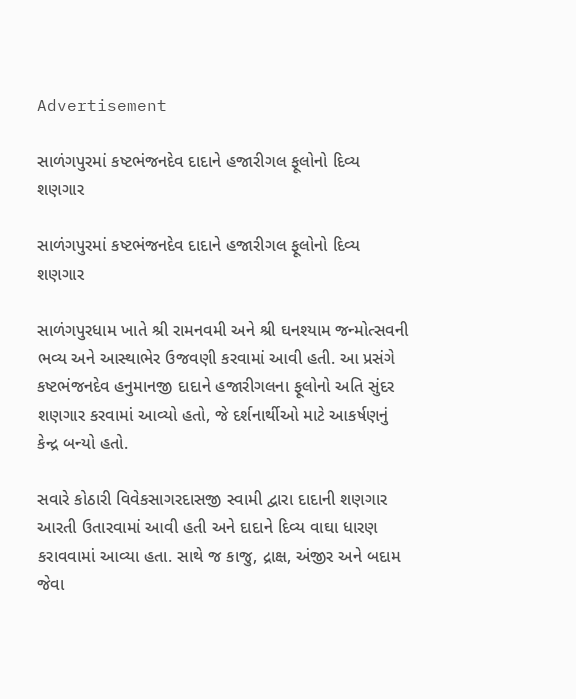Advertisement

સાળંગપુરમાં કષ્ટભંજનદેવ દાદાને હજારીગલ ફૂલોનો દિવ્ય શણગાર

સાળંગપુરમાં કષ્ટભંજનદેવ દાદાને હજારીગલ ફૂલોનો દિવ્ય શણગાર

સાળંગપુરધામ ખાતે શ્રી રામનવમી અને શ્રી ઘનશ્યામ જન્મોત્સવની ભવ્ય અને આસ્થાભેર ઉજવણી કરવામાં આવી હતી. આ પ્રસંગે કષ્ટભંજનદેવ હનુમાનજી દાદાને હજારીગલના ફૂલોનો અતિ સુંદર શણગાર કરવામાં આવ્યો હતો, જે દર્શનાર્થીઓ માટે આકર્ષણનું કેન્દ્ર બન્યો હતો.

સવારે કોઠારી વિવેકસાગરદાસજી સ્વામી દ્વારા દાદાની શણગાર આરતી ઉતારવામાં આવી હતી અને દાદાને દિવ્ય વાઘા ધારણ કરાવવામાં આવ્યા હતા. સાથે જ કાજુ, દ્રાક્ષ, અંજીર અને બદામ જેવા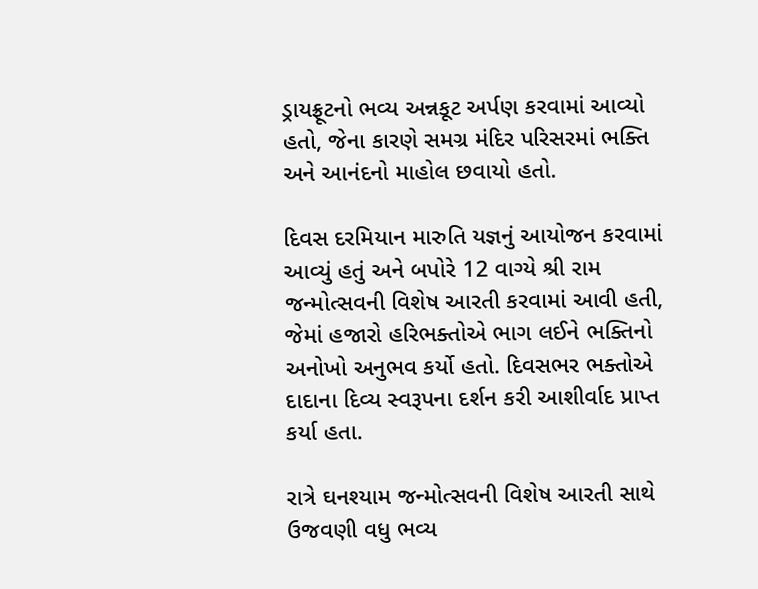ડ્રાયફ્રૂટનો ભવ્ય અન્નકૂટ અર્પણ કરવામાં આવ્યો હતો, જેના કારણે સમગ્ર મંદિર પરિસરમાં ભક્તિ અને આનંદનો માહોલ છવાયો હતો.

દિવસ દરમિયાન મારુતિ યજ્ઞનું આયોજન કરવામાં આવ્યું હતું અને બપોરે 12 વાગ્યે શ્રી રામ જન્મોત્સવની વિશેષ આરતી કરવામાં આવી હતી, જેમાં હજારો હરિભક્તોએ ભાગ લઈને ભક્તિનો અનોખો અનુભવ કર્યો હતો. દિવસભર ભક્તોએ દાદાના દિવ્ય સ્વરૂપના દર્શન કરી આશીર્વાદ પ્રાપ્ત કર્યા હતા.

રાત્રે ઘનશ્યામ જન્મોત્સવની વિશેષ આરતી સાથે ઉજવણી વધુ ભવ્ય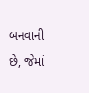બનવાની છે, જેમાં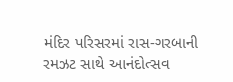મંદિર પરિસરમાં રાસ-ગરબાની રમઝટ સાથે આનંદોત્સવ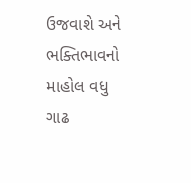ઉજવાશે અને ભક્તિભાવનો માહોલ વધુ ગાઢ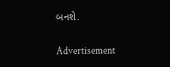બનશે.

Advertisement